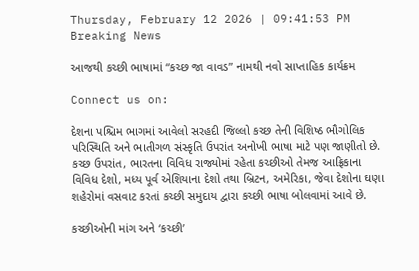Thursday, February 12 2026 | 09:41:53 PM
Breaking News

આજથી કચ્છી ભાષામાં “કચ્છ જા વાવડ” નામથી નવો સાપ્તાહિક કાર્યક્રમ

Connect us on:

દેશના પશ્ચિમ ભાગમાં આવેલો સરહદી જિલ્લો કચ્છ તેની વિશિષ્ઠ ભૌગોલિક પરિસ્થિતિ અને ભાતીગળ સંસ્કૃતિ ઉપરાંત અનોખી ભાષા માટે પણ જાણીતો છે. કચ્છ ઉપરાંત, ભારતના વિવિધ રાજ્યોમાં રહેતા કચ્છીઓ તેમજ આફ્રિકાના વિવિધ દેશો, મધ્ય પૂર્વ એશિયાના દેશો તથા બ્રિટન, અમેરિકા, જેવા દેશોના ઘણા શહેરોમાં વસવાટ કરતાં કચ્છી સમુદાય દ્વારા કચ્છી ભાષા બોલવામાં આવે છે.

કચ્છીઓની માંગ અને ‘કચ્છી’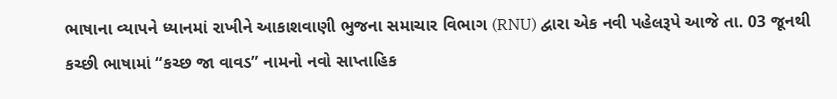ભાષાના વ્યાપને ધ્યાનમાં રાખીને આકાશવાણી ભુજના સમાચાર વિભાગ (RNU) દ્વારા એક નવી પહેલરૂપે આજે તા. 03 જૂનથી કચ્છી ભાષામાં “કચ્છ જા વાવડ” નામનો નવો સાપ્તાહિક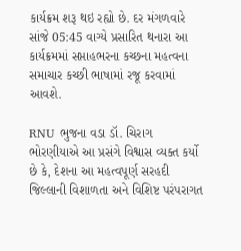કાર્યક્રમ શરૂ થઇ રહ્યો છે. દર મંગળવારે સાંજે 05:45 વાગ્યે પ્રસારિત થનારા આ કાર્યક્રમમાં સપ્તાહભરના કચ્છના મહત્વના સમાચાર કચ્છી ભાષામાં રજૂ કરવામાં આવશે.

RNU ભુજના વડા ડૉ. ચિરાગ ભોરણીયાએ આ પ્રસંગે વિશ્વાસ વ્યક્ત કર્યો છે કે, દેશના આ મહત્વપૂર્ણ સરહદી જિલ્લાની વિશાળતા અને વિશિષ્ટ પરંપરાગત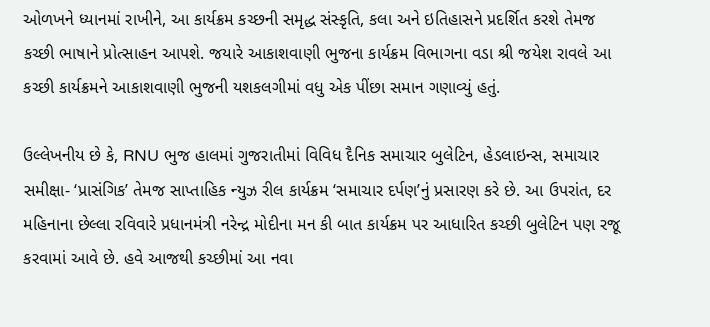ઓળખને ધ્યાનમાં રાખીને, આ કાર્યક્રમ કચ્છની સમૃદ્ધ સંસ્કૃતિ, કલા અને ઇતિહાસને પ્રદર્શિત કરશે તેમજ કચ્છી ભાષાને પ્રોત્સાહન આપશે. જયારે આકાશવાણી ભુજના કાર્યક્રમ વિભાગના વડા શ્રી જયેશ રાવલે આ કચ્છી કાર્યક્રમને આકાશવાણી ભુજની યશકલગીમાં વધુ એક પીંછા સમાન ગણાવ્યું હતું.

ઉલ્લેખનીય છે કે, RNU ભુજ હાલમાં ગુજરાતીમાં વિવિધ દૈનિક સમાચાર બુલેટિન, હેડલાઇન્સ, સમાચાર સમીક્ષા- ‘પ્રાસંગિક’ તેમજ સાપ્તાહિક ન્યુઝ રીલ કાર્યક્રમ ‘સમાચાર દર્પણ’નું પ્રસારણ કરે છે. આ ઉપરાંત, દર મહિનાના છેલ્લા રવિવારે પ્રધાનમંત્રી નરેન્દ્ર મોદીના મન કી બાત કાર્યક્રમ પર આધારિત કચ્છી બુલેટિન પણ રજૂ કરવામાં આવે છે. હવે આજથી કચ્છીમાં આ નવા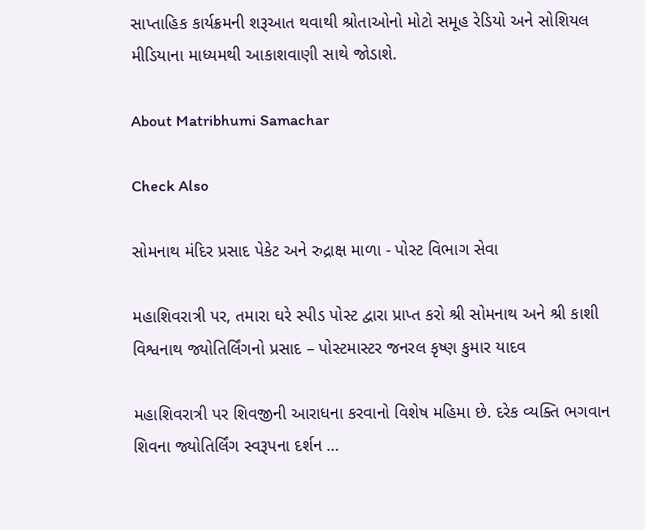સાપ્તાહિક કાર્યક્રમની શરૂઆત થવાથી શ્રોતાઓનો મોટો સમૂહ રેડિયો અને સોશિયલ મીડિયાના માધ્યમથી આકાશવાણી સાથે જોડાશે.

About Matribhumi Samachar

Check Also

સોમનાથ મંદિર પ્રસાદ પેકેટ અને રુદ્રાક્ષ માળા - પોસ્ટ વિભાગ સેવા

મહાશિવરાત્રી પર, તમારા ઘરે સ્પીડ પોસ્ટ દ્વારા પ્રાપ્ત કરો શ્રી સોમનાથ અને શ્રી કાશી વિશ્વનાથ જ્યોતિર્લિંગનો પ્રસાદ – પોસ્ટમાસ્ટર જનરલ કૃષ્ણ કુમાર યાદવ

મહાશિવરાત્રી પર શિવજીની આરાધના કરવાનો વિશેષ મહિમા છે. દરેક વ્યક્તિ ભગવાન શિવના જ્યોતિર્લિંગ સ્વરૂપના દર્શન …